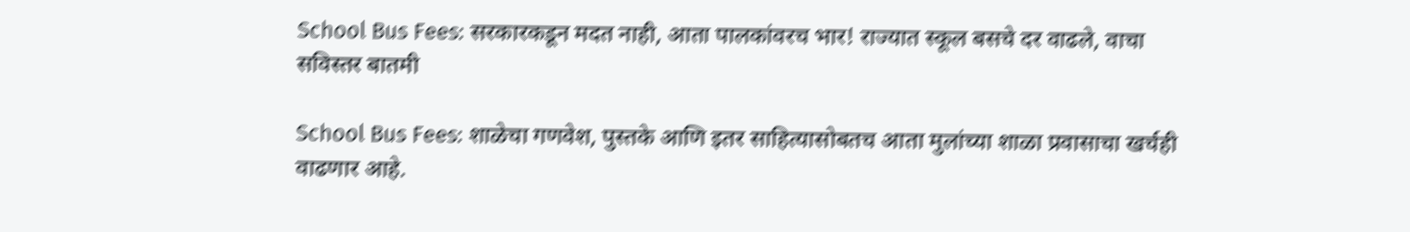School Bus Fees: सरकारकडून मदत नाही, आता पालकांवरच भार! राज्यात स्कूल बसचे दर वाढले, वाचा सविस्तर बातमी

School Bus Fees: शाळेचा गणवेश, पुस्तके आणि इतर साहित्यासोबतच आता मुलांच्या शाळा प्रवासाचा खर्चही वाढणार आहे.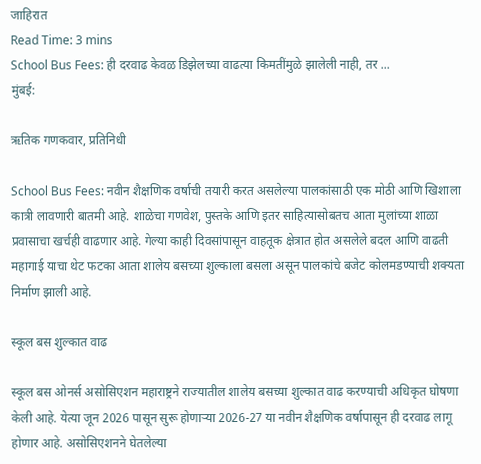जाहिरात
Read Time: 3 mins
School Bus Fees: ही दरवाढ केवळ डिझेलच्या वाढत्या किमतींमुळे झालेली नाही, तर ...
मुंबई:

ऋतिक गणकवार, प्रतिनिधी

School Bus Fees: नवीन शैक्षणिक वर्षाची तयारी करत असलेल्या पालकांसाठी एक मोठी आणि खिशाला कात्री लावणारी बातमी आहे. शाळेचा गणवेश, पुस्तके आणि इतर साहित्यासोबतच आता मुलांच्या शाळा प्रवासाचा खर्चही वाढणार आहे. गेल्या काही दिवसांपासून वाहतूक क्षेत्रात होत असलेले बदल आणि वाढती महागाई याचा थेट फटका आता शालेय बसच्या शुल्काला बसला असून पालकांचे बजेट कोलमडण्याची शक्यता निर्माण झाली आहे.

स्कूल बस शुल्कात वाढ

स्कूल बस ओनर्स असोसिएशन महाराष्ट्रने राज्यातील शालेय बसच्या शुल्कात वाढ करण्याची अधिकृत घोषणा केली आहे. येत्या जून 2026 पासून सुरू होणाऱ्या 2026-27 या नवीन शैक्षणिक वर्षापासून ही दरवाढ लागू होणार आहे. असोसिएशनने घेतलेल्या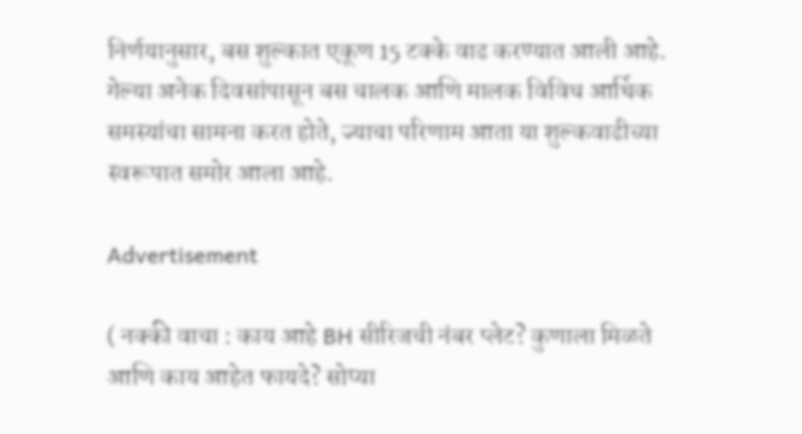निर्णयानुसार, बस शुल्कात एकूण 15 टक्के वाढ करण्यात आली आहे. गेल्या अनेक दिवसांपासून बस चालक आणि मालक विविध आर्थिक समस्यांचा सामना करत होते, ज्याचा परिणाम आता या शुल्कवाढीच्या स्वरूपात समोर आला आहे.

Advertisement

( नक्की वाचा : काय आहे BH सीरिजची नंबर प्लेट? कुणाला मिळते आणि काय आहेत फायदे? सोप्या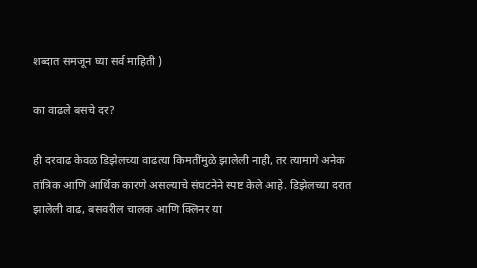शब्दात समजून घ्या सर्व माहिती )

का वाढले बसचे दर?

ही दरवाढ केवळ डिझेलच्या वाढत्या किमतींमुळे झालेली नाही, तर त्यामागे अनेक तांत्रिक आणि आर्थिक कारणे असल्याचे संघटनेने स्पष्ट केले आहे. डिझेलच्या दरात झालेली वाढ, बसवरील चालक आणि क्लिनर या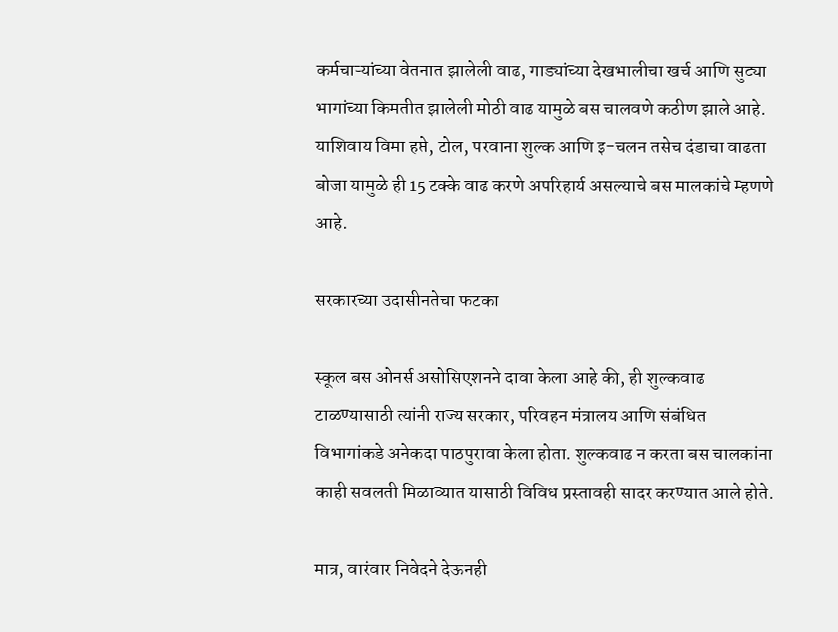कर्मचाऱ्यांच्या वेतनात झालेली वाढ, गाड्यांच्या देखभालीचा खर्च आणि सुट्या भागांच्या किमतीत झालेली मोठी वाढ यामुळे बस चालवणे कठीण झाले आहे. याशिवाय विमा हप्ते, टोल, परवाना शुल्क आणि इ-चलन तसेच दंडाचा वाढता बोजा यामुळे ही 15 टक्के वाढ करणे अपरिहार्य असल्याचे बस मालकांचे म्हणणे आहे.

सरकारच्या उदासीनतेचा फटका

स्कूल बस ओनर्स असोसिएशनने दावा केला आहे की, ही शुल्कवाढ टाळण्यासाठी त्यांनी राज्य सरकार, परिवहन मंत्रालय आणि संबंधित विभागांकडे अनेकदा पाठपुरावा केला होता. शुल्कवाढ न करता बस चालकांना काही सवलती मिळाव्यात यासाठी विविध प्रस्तावही सादर करण्यात आले होते.

मात्र, वारंवार निवेदने देऊनही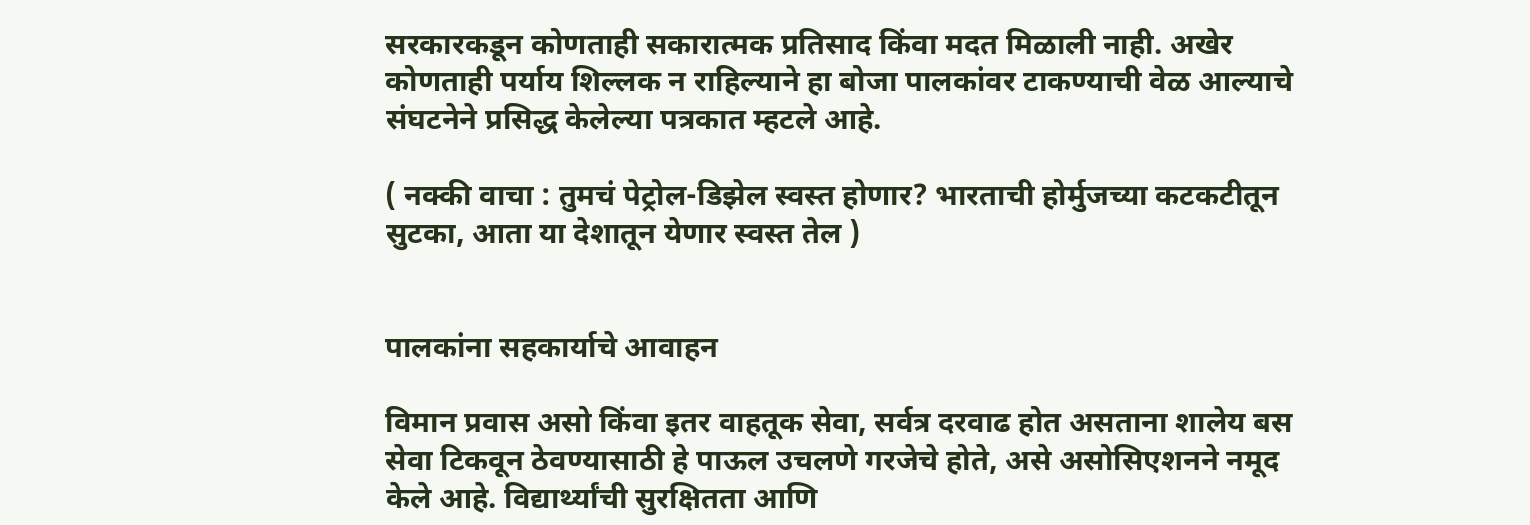सरकारकडून कोणताही सकारात्मक प्रतिसाद किंवा मदत मिळाली नाही. अखेर कोणताही पर्याय शिल्लक न राहिल्याने हा बोजा पालकांवर टाकण्याची वेळ आल्याचे संघटनेने प्रसिद्ध केलेल्या पत्रकात म्हटले आहे.

( नक्की वाचा : तुमचं पेट्रोल-डिझेल स्वस्त होणार? भारताची होर्मुजच्या कटकटीतून सुटका, आता या देशातून येणार स्वस्त तेल )


पालकांना सहकार्याचे आवाहन

विमान प्रवास असो किंवा इतर वाहतूक सेवा, सर्वत्र दरवाढ होत असताना शालेय बस सेवा टिकवून ठेवण्यासाठी हे पाऊल उचलणे गरजेचे होते, असे असोसिएशनने नमूद केले आहे. विद्यार्थ्यांची सुरक्षितता आणि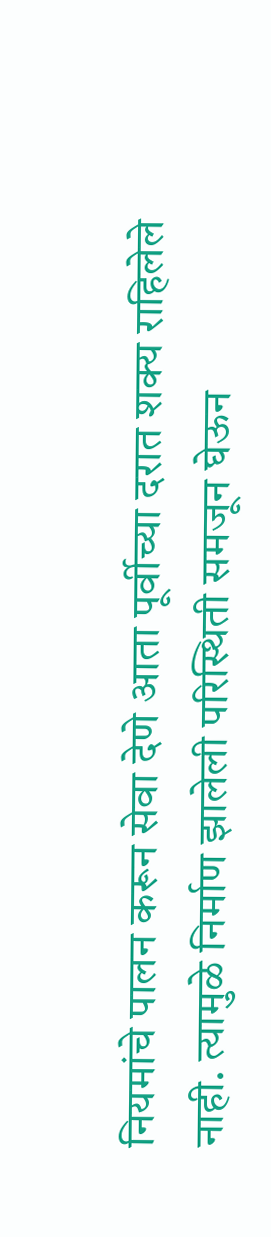नियमांचे पालन करून सेवा देणे आता पूर्वीच्या दरात शक्य राहिलेले नाही. त्यामुळे निर्माण झालेली परिस्थिती समजून घेऊन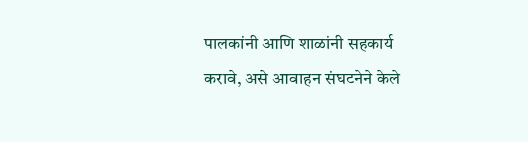पालकांनी आणि शाळांनी सहकार्य करावे, असे आवाहन संघटनेने केले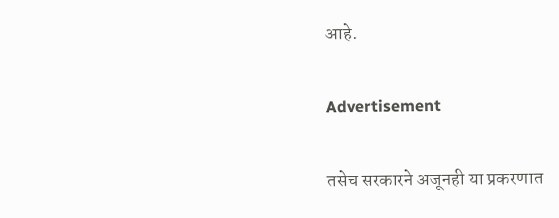आहे.

Advertisement

तसेच सरकारने अजूनही या प्रकरणात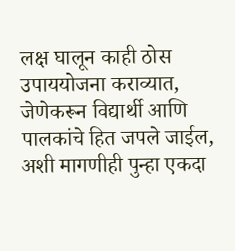लक्ष घालून काही ठोस उपाययोजना कराव्यात, जेणेकरून विद्यार्थी आणि पालकांचे हित जपले जाईल, अशी मागणीही पुन्हा एकदा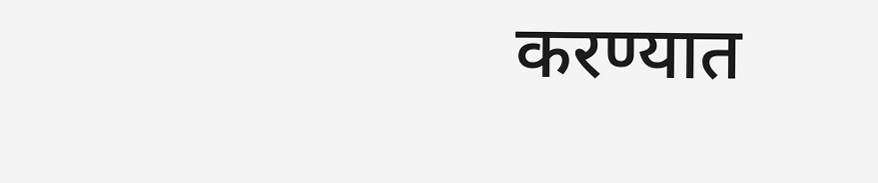करण्यात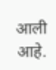आली आहे.